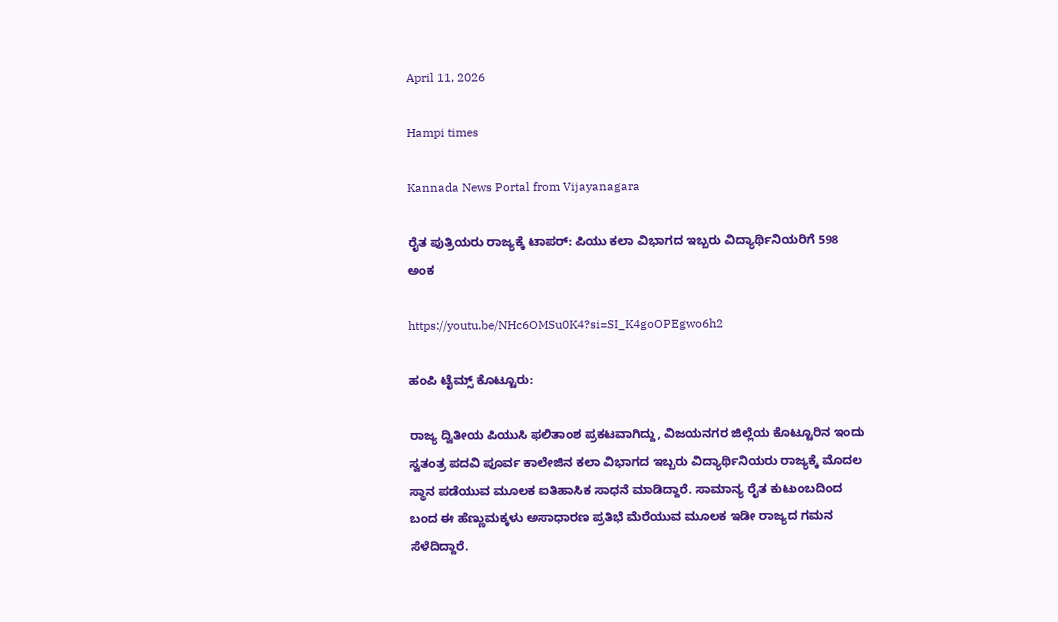April 11, 2026

Hampi times

Kannada News Portal from Vijayanagara

ರೈತ ಪುತ್ರಿಯರು ರಾಜ್ಯಕ್ಕೆ ಟಾಪರ್: ಪಿಯು ಕಲಾ ವಿಭಾಗದ ಇಬ್ಬರು ವಿದ್ಯಾರ್ಥಿನಿಯರಿಗೆ 598 ಅಂಕ

https://youtu.be/NHc6OMSu0K4?si=SI_K4goOPEgwo6h2

ಹಂಪಿ ಟೈಮ್ಸ್‌ ಕೊಟ್ಟೂರು:

ರಾಜ್ಯ ದ್ವಿತೀಯ ಪಿಯುಸಿ ಫಲಿತಾಂಶ ಪ್ರಕಟವಾಗಿದ್ದು, ವಿಜಯನಗರ ಜಿಲ್ಲೆಯ ಕೊಟ್ಟೂರಿನ ಇಂದು ಸ್ವತಂತ್ರ ಪದವಿ ಪೂರ್ವ ಕಾಲೇಜಿನ ಕಲಾ ವಿಭಾಗದ ಇಬ್ಬರು ವಿದ್ಯಾರ್ಥಿನಿಯರು ರಾಜ್ಯಕ್ಕೆ ಮೊದಲ ಸ್ಥಾನ ಪಡೆಯುವ ಮೂಲಕ ಐತಿಹಾಸಿಕ ಸಾಧನೆ ಮಾಡಿದ್ದಾರೆ. ಸಾಮಾನ್ಯ ರೈತ ಕುಟುಂಬದಿಂದ ಬಂದ ಈ ಹೆಣ್ಣುಮಕ್ಕಳು ಅಸಾಧಾರಣ ಪ್ರತಿಭೆ ಮೆರೆಯುವ ಮೂಲಕ ಇಡೀ ರಾಜ್ಯದ ಗಮನ ಸೆಳೆದಿದ್ದಾರೆ.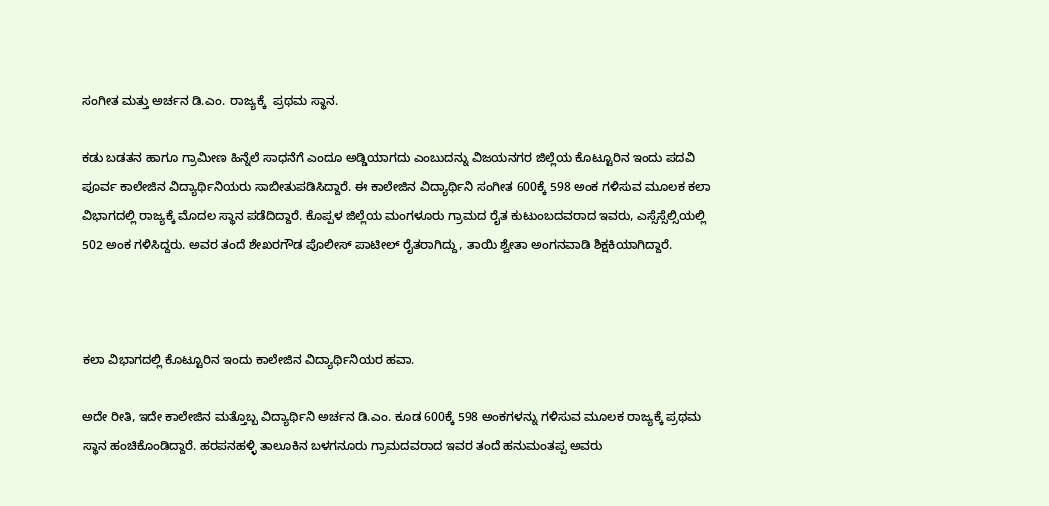ಸಂಗೀತ ಮತ್ತು ಅರ್ಚನ ಡಿ.ಎಂ. ರಾಜ್ಯಕ್ಕೆ  ಪ್ರಥಮ ಸ್ಥಾನ.

ಕಡು ಬಡತನ ಹಾಗೂ ಗ್ರಾಮೀಣ ಹಿನ್ನೆಲೆ ಸಾಧನೆಗೆ ಎಂದೂ ಅಡ್ಡಿಯಾಗದು ಎಂಬುದನ್ನು ವಿಜಯನಗರ ಜಿಲ್ಲೆಯ ಕೊಟ್ಟೂರಿನ ಇಂದು ಪದವಿ ಪೂರ್ವ ಕಾಲೇಜಿನ ವಿದ್ಯಾರ್ಥಿನಿಯರು ಸಾಬೀತುಪಡಿಸಿದ್ದಾರೆ. ಈ ಕಾಲೇಜಿನ ವಿದ್ಯಾರ್ಥಿನಿ ಸಂಗೀತ 600ಕ್ಕೆ 598 ಅಂಕ ಗಳಿಸುವ ಮೂಲಕ ಕಲಾ ವಿಭಾಗದಲ್ಲಿ ರಾಜ್ಯಕ್ಕೆ ಮೊದಲ ಸ್ಥಾನ ಪಡೆದಿದ್ದಾರೆ. ಕೊಪ್ಪಳ ಜಿಲ್ಲೆಯ ಮಂಗಳೂರು ಗ್ರಾಮದ ರೈತ ಕುಟುಂಬದವರಾದ ಇವರು, ಎಸ್ಸೆಸ್ಸೆಲ್ಸಿಯಲ್ಲಿ 502 ಅಂಕ ಗಳಿಸಿದ್ದರು. ಅವರ ತಂದೆ ಶೇಖರಗೌಡ ಪೊಲೀಸ್ ಪಾಟೀಲ್ ರೈತರಾಗಿದ್ದು, ತಾಯಿ ಶ್ವೇತಾ ಅಂಗನವಾಡಿ ಶಿಕ್ಷಕಿಯಾಗಿದ್ದಾರೆ.



ಕಲಾ ವಿಭಾಗದಲ್ಲಿ ಕೊಟ್ಟೂರಿನ ಇಂದು ಕಾಲೇಜಿನ ವಿದ್ಯಾರ್ಥಿನಿಯರ ಹವಾ.

ಅದೇ ರೀತಿ, ಇದೇ ಕಾಲೇಜಿನ ಮತ್ತೊಬ್ಬ ವಿದ್ಯಾರ್ಥಿನಿ ಅರ್ಚನ ಡಿ.ಎಂ. ಕೂಡ 600ಕ್ಕೆ 598 ಅಂಕಗಳನ್ನು ಗಳಿಸುವ ಮೂಲಕ ರಾಜ್ಯಕ್ಕೆ ಪ್ರಥಮ ಸ್ಥಾನ ಹಂಚಿಕೊಂಡಿದ್ದಾರೆ. ಹರಪನಹಳ್ಳಿ ತಾಲೂಕಿನ ಬಳಗನೂರು ಗ್ರಾಮದವರಾದ ಇವರ ತಂದೆ ಹನುಮಂತಪ್ಪ ಅವರು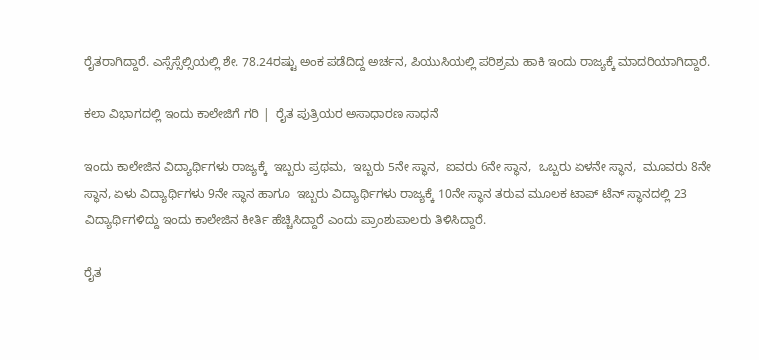ರೈತರಾಗಿದ್ದಾರೆ. ಎಸ್ಸೆಸ್ಸೆಲ್ಸಿಯಲ್ಲಿ ಶೇ. 78.24ರಷ್ಟು ಅಂಕ ಪಡೆದಿದ್ದ ಅರ್ಚನ, ಪಿಯುಸಿಯಲ್ಲಿ ಪರಿಶ್ರಮ ಹಾಕಿ ಇಂದು ರಾಜ್ಯಕ್ಕೆ ಮಾದರಿಯಾಗಿದ್ದಾರೆ.

ಕಲಾ ವಿಭಾಗದಲ್ಲಿ ಇಂದು ಕಾಲೇಜಿಗೆ ಗರಿ |  ರೈತ ಪುತ್ರಿಯರ ಅಸಾಧಾರಣ ಸಾಧನೆ

ಇಂದು ಕಾಲೇಜಿನ ವಿದ್ಯಾರ್ಥಿಗಳು ರಾಜ್ಯಕ್ಕೆ  ಇಬ್ಬರು ಪ್ರಥಮ,  ಇಬ್ಬರು 5ನೇ ಸ್ಥಾನ,  ಐವರು 6ನೇ ಸ್ಥಾನ,  ಒಬ್ಬರು ಏಳನೇ ಸ್ಥಾನ,  ಮೂವರು 8ನೇ ಸ್ಥಾನ, ಏಳು ವಿದ್ಯಾರ್ಥಿಗಳು 9ನೇ ಸ್ಥಾನ ಹಾಗೂ  ಇಬ್ಬರು ವಿದ್ಯಾರ್ಥಿಗಳು ರಾಜ್ಯಕ್ಕೆ 10ನೇ ಸ್ಥಾನ ತರುವ ಮೂಲಕ ಟಾಪ್‌ ಟೆನ್‌ ಸ್ಥಾನದಲ್ಲಿ 23 ವಿದ್ಯಾರ್ಥಿಗಳಿದ್ದು ಇಂದು ಕಾಲೇಜಿನ ಕೀರ್ತಿ ಹೆಚ್ಚಿಸಿದ್ದಾರೆ ಎಂದು ಪ್ರಾಂಶುಪಾಲರು ತಿಳಿಸಿದ್ದಾರೆ.

ರೈತ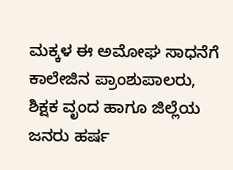ಮಕ್ಕಳ ಈ ಅಮೋಘ ಸಾಧನೆಗೆ ಕಾಲೇಜಿನ ಪ್ರಾಂಶುಪಾಲರು, ಶಿಕ್ಷಕ ವೃಂದ ಹಾಗೂ ಜಿಲ್ಲೆಯ ಜನರು ಹರ್ಷ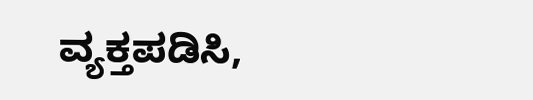ವ್ಯಕ್ತಪಡಿಸಿ,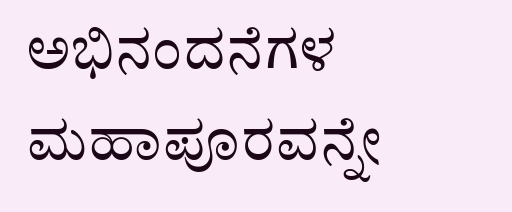ಅಭಿನಂದನೆಗಳ ಮಹಾಪೂರವನ್ನೇ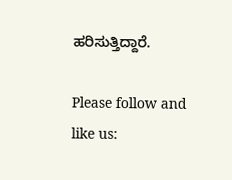ಹರಿಸುತ್ತಿದ್ದಾರೆ.

Please follow and like us: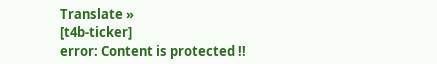Translate »
[t4b-ticker]
error: Content is protected !!